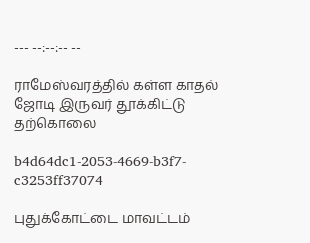--- --:--:-- --

ராமேஸ்வரத்தில் கள்ள காதல் ஜோடி இருவர் தூக்கிட்டு தற்கொலை

b4d64dc1-2053-4669-b3f7-c3253ff37074

புதுக்கோட்டை மாவட்டம்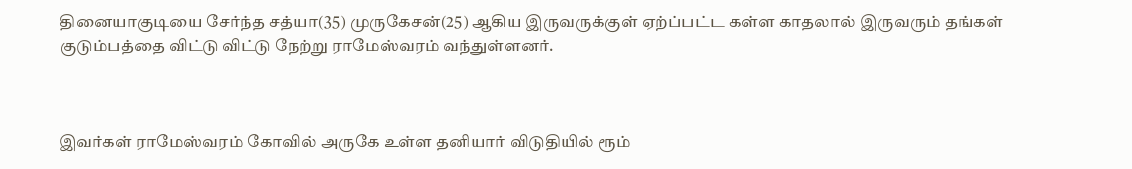தினையாகுடியை சேர்ந்த சத்யா(35) முருகேசன்(25) ஆகிய இருவருக்குள் ஏற்ப்பட்ட கள்ள காதலால் இருவரும் தங்கள் குடும்பத்தை விட்டு விட்டு நேற்று ராமேஸ்வரம் வந்துள்ளனர்.



இவர்கள் ராமேஸ்வரம் கோவில் அருகே உள்ள தனியார் விடுதியில் ரூம்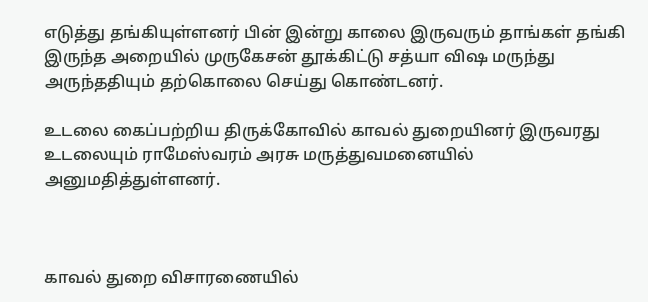எடுத்து தங்கியுள்ளனர் பின் இன்று காலை இருவரும் தாங்கள் தங்கி இருந்த அறையில் முருகேசன் தூக்கிட்டு சத்யா விஷ மருந்து அருந்ததியும் தற்கொலை செய்து கொண்டனர்.

உடலை கைப்பற்றிய திருக்கோவில் காவல் துறையினர் இருவரது உடலையும் ராமேஸ்வரம் அரசு மருத்துவமனையில் அனுமதித்துள்ளனர்.



காவல் துறை விசாரணையில்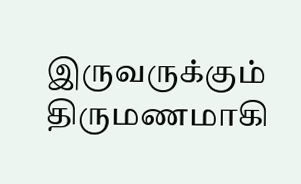இருவருக்கும் திருமணமாகி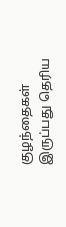குழந்தைகள் இருப்பது தெரிய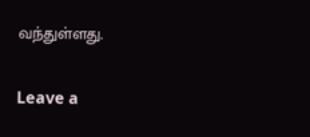வந்துள்ளது.

Leave a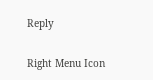Reply

Right Menu Icon